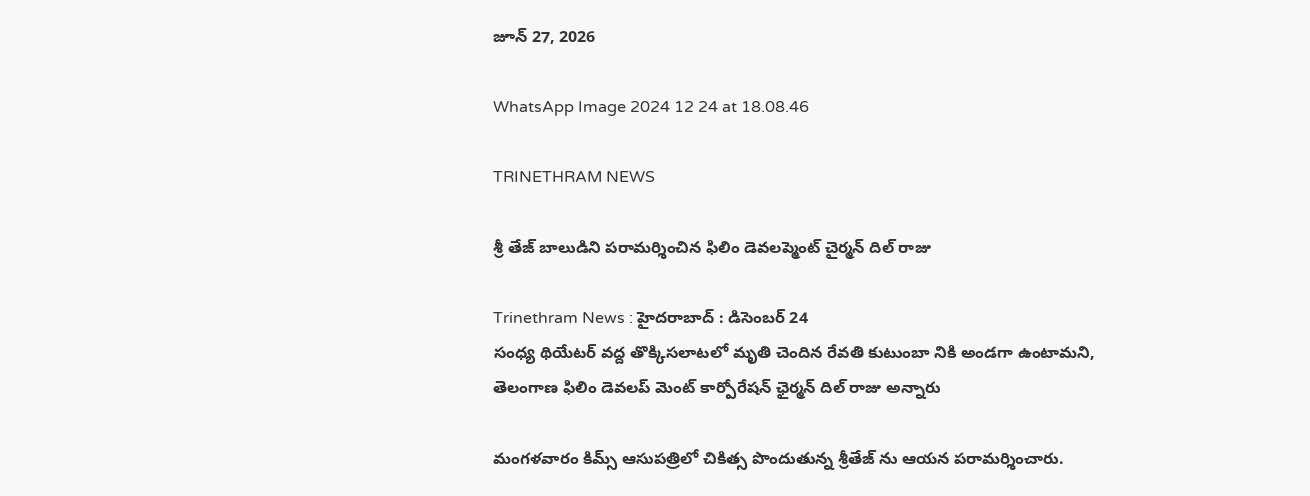జూన్ 27, 2026

WhatsApp Image 2024 12 24 at 18.08.46

TRINETHRAM NEWS

శ్రీ తేజ్ బాలుడిని పరామర్శించిన ఫిలిం డెవలప్మెంట్ చైర్మన్ దిల్ రాజు

Trinethram News : హైదరాబాద్ : డిసెంబర్ 24
సంధ్య థియేటర్ వద్ద తొక్కిసలాటలో మృతి చెందిన రేవతి కుటుంబా నికి అండగా ఉంటామని, తెలంగాణ ఫిలిం డెవలప్ మెంట్ కార్పోరేషన్ ఛైర్మన్ దిల్ రాజు అన్నారు

మంగళవారం కిమ్స్ ఆసుపత్రిలో చికిత్స పొందుతున్న శ్రీతేజ్ ను ఆయన పరామర్శించారు.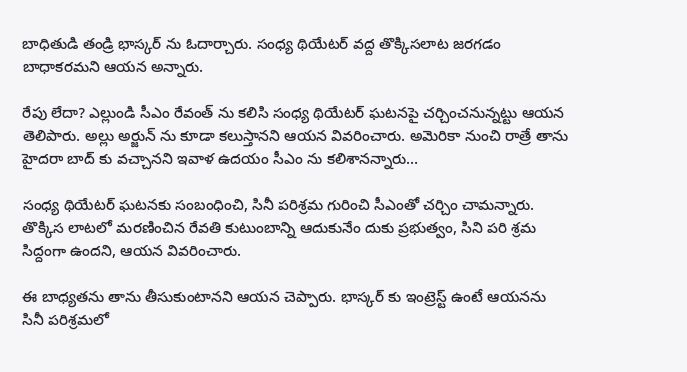బాధితుడి తండ్రి భాస్కర్ ను ఓదార్చారు. సంధ్య థియేటర్ వద్ద తొక్కిసలాట జరగడం బాధాకరమని ఆయన అన్నారు.

రేపు లేదా? ఎల్లుండి సీఎం రేవంత్ ను కలిసి సంధ్య థియేటర్ ఘటనపై చర్చించనున్నట్టు ఆయన తెలిపారు. అల్లు అర్జున్ ను కూడా కలుస్తానని ఆయన వివరించారు. అమెరికా నుంచి రాత్రే తాను హైదరా బాద్ కు వచ్చానని ఇవాళ ఉదయం సీఎం ను కలిశానన్నారు…

సంధ్య థియేటర్ ఘటనకు సంబంధించి, సినీ పరిశ్రమ గురించి సీఎంతో చర్చిం చామన్నారు. తొక్కిస లాటలో మరణించిన రేవతి కుటుంబాన్ని ఆదుకునేం దుకు ప్రభుత్వం, సిని పరి శ్రమ సిద్దంగా ఉందని, ఆయన వివరించారు.

ఈ బాధ్యతను తాను తీసుకుంటానని ఆయన చెప్పారు. భాస్కర్ కు ఇంట్రెస్ట్ ఉంటే ఆయనను సినీ పరిశ్రమలో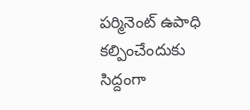పర్మినెంట్ ఉపాధి కల్పించేందుకు సిద్దంగా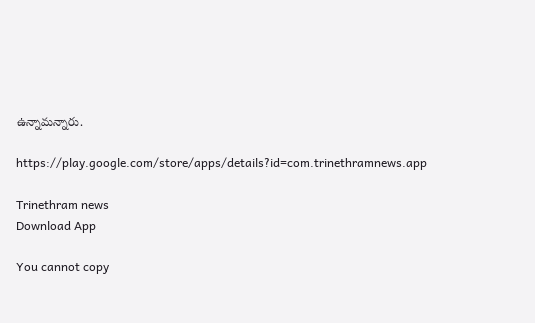ఉన్నామన్నారు.

https://play.google.com/store/apps/details?id=com.trinethramnews.app

Trinethram news
Download App

You cannot copy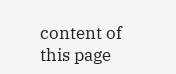content of this page